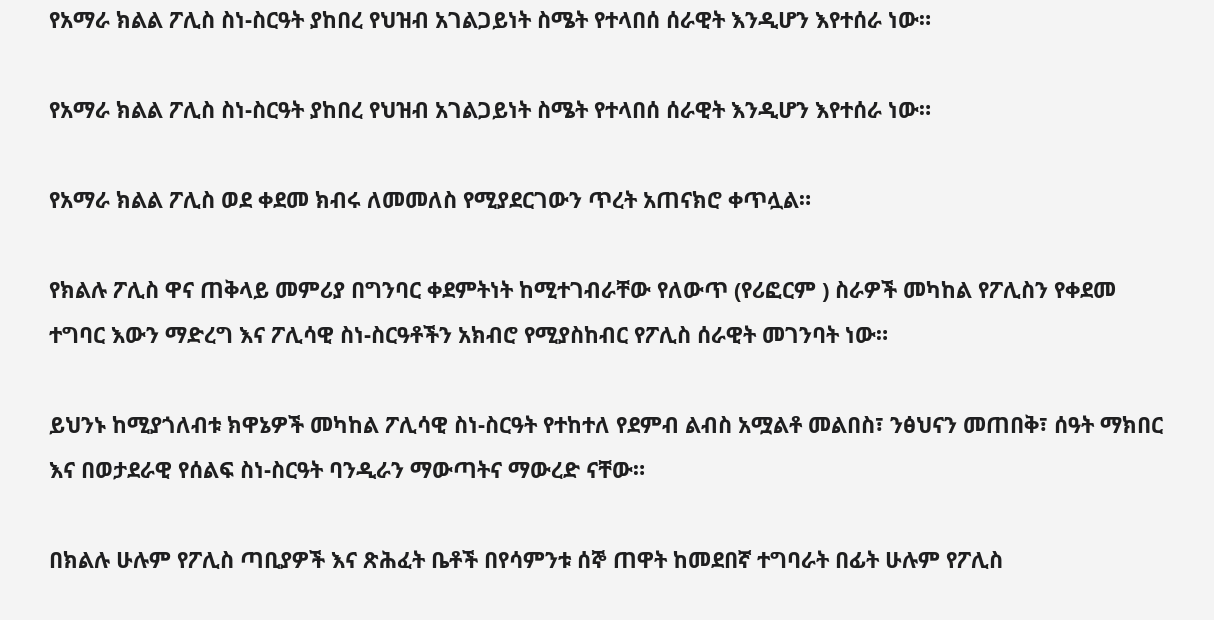የአማራ ክልል ፖሊስ ስነ-ስርዓት ያከበረ የህዝብ አገልጋይነት ስሜት የተላበሰ ሰራዊት እንዲሆን እየተሰራ ነው።

የአማራ ክልል ፖሊስ ስነ-ስርዓት ያከበረ የህዝብ አገልጋይነት ስሜት የተላበሰ ሰራዊት እንዲሆን እየተሰራ ነው።

የአማራ ክልል ፖሊስ ወደ ቀደመ ክብሩ ለመመለስ የሚያደርገውን ጥረት አጠናክሮ ቀጥሏል።

የክልሉ ፖሊስ ዋና ጠቅላይ መምሪያ በግንባር ቀደምትነት ከሚተገብራቸው የለውጥ (የሪፎርም ) ስራዎች መካከል የፖሊስን የቀደመ ተግባር እውን ማድረግ እና ፖሊሳዊ ስነ-ስርዓቶችን አክብሮ የሚያስከብር የፖሊስ ሰራዊት መገንባት ነው።

ይህንኑ ከሚያጎለብቱ ክዋኔዎች መካከል ፖሊሳዊ ስነ-ስርዓት የተከተለ የደምብ ልብስ አሟልቶ መልበስ፣ ንፅህናን መጠበቅ፣ ሰዓት ማክበር እና በወታደራዊ የሰልፍ ስነ-ስርዓት ባንዲራን ማውጣትና ማውረድ ናቸው።

በክልሉ ሁሉም የፖሊስ ጣቢያዎች እና ጽሕፈት ቤቶች በየሳምንቱ ሰኞ ጠዋት ከመደበኛ ተግባራት በፊት ሁሉም የፖሊስ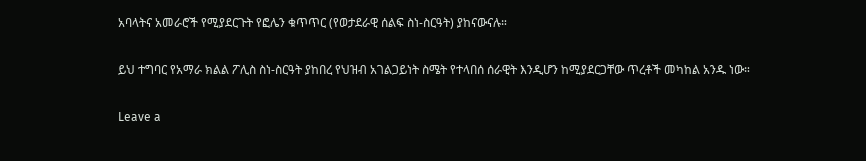አባላትና አመራሮች የሚያደርጉት የፎሌን ቁጥጥር (የወታደራዊ ሰልፍ ስነ-ስርዓት) ያከናውናሉ።

ይህ ተግባር የአማራ ክልል ፖሊስ ስነ-ስርዓት ያከበረ የህዝብ አገልጋይነት ስሜት የተላበሰ ሰራዊት እንዲሆን ከሚያደርጋቸው ጥረቶች መካከል አንዱ ነው።

Leave a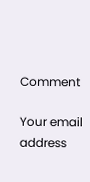Comment

Your email address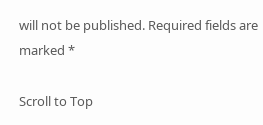will not be published. Required fields are marked *

Scroll to Top